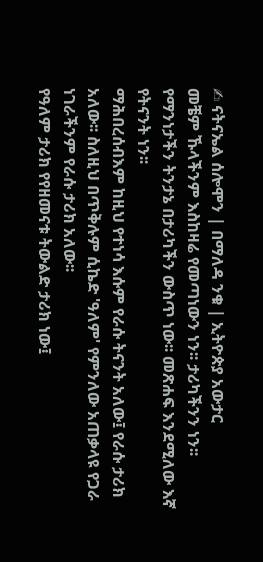✍ ናትናኤል ሰሎሞን | በማለዳ ንቁ | ኢትዮጵያ አውታር
መቼም ኹላችንም እስከዛሬ የመጣነውን ነን፡፡ ታሪካችንን ነን፡፡ የማንነታችን ትንታኔ በታሪካችን ውስጥ ነው፡፡ መጽሐፍ እንደሚለው እኛ የትናንት ነን፡፡
ማሕበረሰብእም ከዚህ የተነሳ እሱም የራሱ ትናንት አለው፤ የራሱ ታሪክ አለው፡፡ ስለዚህ በጥቅሉም ሲኬድ 'ዓለም' የምንለው አጠቃላዩ የጋራ ነገራችንም የራሱ ታሪክ አለው፡፡
የዓለም ታሪክ የየዘመናቱ ትውልድ ታሪክ ነው፤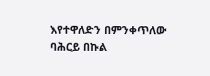እየተዋለድን በምንቀጥለው ባሕርይ በኩል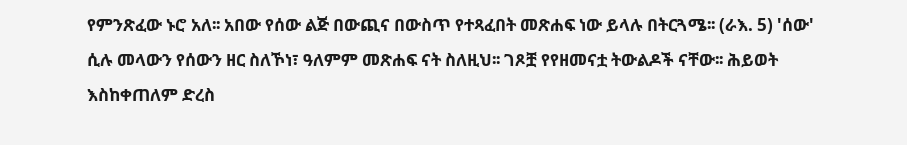የምንጽፈው ኑሮ አለ፡፡ አበው የሰው ልጅ በውጪና በውስጥ የተጻፈበት መጽሐፍ ነው ይላሉ በትርጓሜ፡፡ (ራእ. 5) 'ሰው' ሲሉ መላውን የሰውን ዘር ስለኾነ፣ ዓለምም መጽሐፍ ናት ስለዚህ፡፡ ገጾቿ የየዘመናቷ ትውልዶች ናቸው፡፡ ሕይወት እስከቀጠለም ድረስ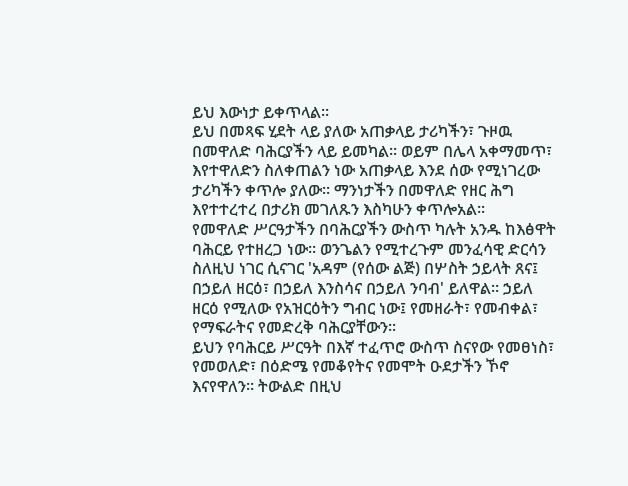ይህ እውነታ ይቀጥላል፡፡
ይህ በመጻፍ ሂደት ላይ ያለው አጠቃላይ ታሪካችን፣ ጉዞዉ በመዋለድ ባሕርያችን ላይ ይመካል፡፡ ወይም በሌላ አቀማመጥ፣ እየተዋለድን ስለቀጠልን ነው አጠቃላይ እንደ ሰው የሚነገረው ታሪካችን ቀጥሎ ያለው፡፡ ማንነታችን በመዋለድ የዘር ሕግ እየተተረተረ በታሪክ መገለጹን እስካሁን ቀጥሎአል፡፡
የመዋለድ ሥርዓታችን በባሕርያችን ውስጥ ካሉት አንዱ ከእፅዋት ባሕርይ የተዘረጋ ነው፡፡ ወንጌልን የሚተረጉም መንፈሳዊ ድርሳን ስለዚህ ነገር ሲናገር 'አዳም (የሰው ልጅ) በሦስት ኃይላት ጸና፤ በኃይለ ዘርዕ፣ በኃይለ እንስሳና በኃይለ ንባብ' ይለዋል፡፡ ኃይለ ዘርዕ የሚለው የአዝርዕትን ግብር ነው፤ የመዘራት፣ የመብቀል፣ የማፍራትና የመድረቅ ባሕርያቸውን፡፡
ይህን የባሕርይ ሥርዓት በእኛ ተፈጥሮ ውስጥ ስናየው የመፀነስ፣ የመወለድ፣ በዕድሜ የመቆየትና የመሞት ዑደታችን ኾኖ እናየዋለን፡፡ ትውልድ በዚህ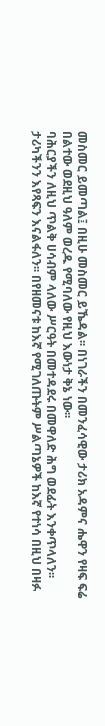መስመር ይመጣል፤ በዚሁ መስመር ይኼዳል፡፡ በነገራችን በመንፈሳዊው ታሪክ አዳምና ሔዋን የዛፍ ፍሬ በልተው ወደዚህ ዓለም ወረዱ የሚባለው የዚህ እውነታ ቅኔ ነው፡፡
ባሕርያችን ለዚህ ጥልቅ ሀሳብም ላለው ሥርዓት በመተዳደሩ በመዋለድ ሕግ ወደፊት እንቀጥላለን፡፡ ታሪካችንን እየጻፍን እናልፋለን፡፡ በየዘመናቱ ከእኛ የሚገለጡትም ሥልጣኔዎች ከእኛ የተነሳ በዚህ በዛፉ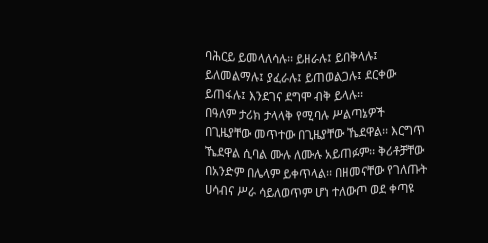ባሕርይ ይመላለሳሉ፡፡ ይዘራሉ፤ ይበቅላሉ፤ ይለመልማሉ፤ ያፈራሉ፤ ይጠወልጋሉ፤ ደርቀው ይጠፋሉ፤ እንደገና ደግሞ ብቅ ይላሉ፡፡
በዓለም ታሪክ ታላላቅ የሚባሉ ሥልጣኔዎች በጊዜያቸው መጥተው በጊዜያቸው ኼደዋል፡፡ እርግጥ ኼደዋል ሲባል ሙሉ ለሙሉ አይጠፉም፡፡ ቅሪቶቻቸው በአንድም በሌላም ይቀጥላል፡፡ በዘመናቸው የገለጡት ሀሳብና ሥራ ሳይለወጥም ሆነ ተለውጦ ወደ ቀጣዩ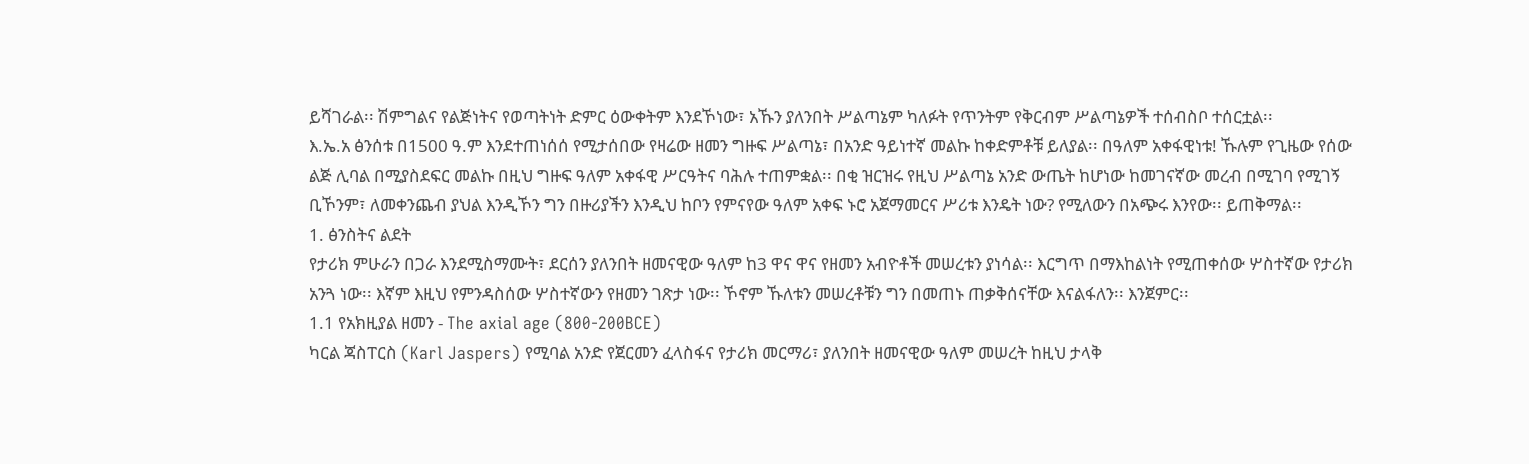ይሻገራል፡፡ ሽምግልና የልጅነትና የወጣትነት ድምር ዕውቀትም እንደኾነው፣ አኹን ያለንበት ሥልጣኔም ካለፉት የጥንትም የቅርብም ሥልጣኔዎች ተሰብስቦ ተሰርቷል፡፡
እ.ኤ.አ ፅንሰቱ በ1500 ዓ.ም እንደተጠነሰሰ የሚታሰበው የዛሬው ዘመን ግዙፍ ሥልጣኔ፣ በአንድ ዓይነተኛ መልኩ ከቀድምቶቹ ይለያል፡፡ በዓለም አቀፋዊነቱ! ኹሉም የጊዜው የሰው ልጅ ሊባል በሚያስደፍር መልኩ በዚህ ግዙፍ ዓለም አቀፋዊ ሥርዓትና ባሕሉ ተጠምቋል፡፡ በቂ ዝርዝሩ የዚህ ሥልጣኔ አንድ ውጤት ከሆነው ከመገናኛው መረብ በሚገባ የሚገኝ ቢኾንም፣ ለመቀንጨብ ያህል እንዲኾን ግን በዙሪያችን እንዲህ ከቦን የምናየው ዓለም አቀፍ ኑሮ አጀማመርና ሥሪቱ እንዴት ነው? የሚለውን በአጭሩ እንየው፡፡ ይጠቅማል፡፡
1. ፅንስትና ልደት
የታሪክ ምሁራን በጋራ እንደሚስማሙት፣ ደርሰን ያለንበት ዘመናዊው ዓለም ከ3 ዋና ዋና የዘመን አብዮቶች መሠረቱን ያነሳል፡፡ እርግጥ በማእከልነት የሚጠቀሰው ሦስተኛው የታሪክ አንጓ ነው፡፡ እኛም እዚህ የምንዳስሰው ሦስተኛውን የዘመን ገጽታ ነው፡፡ ኾኖም ኹለቱን መሠረቶቹን ግን በመጠኑ ጠቃቅሰናቸው እናልፋለን፡፡ እንጀምር፡፡
1.1 የአክዚያል ዘመን - The axial age (800-200BCE)
ካርል ጃስፐርስ (Karl Jaspers) የሚባል አንድ የጀርመን ፈላስፋና የታሪክ መርማሪ፣ ያለንበት ዘመናዊው ዓለም መሠረት ከዚህ ታላቅ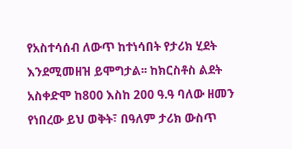የአስተሳሰብ ለውጥ ከተነሳበት የታሪክ ሂደት እንደሚመዘዝ ይሞግታል፡፡ ከክርስቶስ ልደት አስቀድሞ ከ800 እስከ 200 ዓ.ዓ ባለው ዘመን የነበረው ይህ ወቅት፣ በዓለም ታሪክ ውስጥ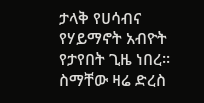ታላቅ የሀሳብና የሃይማኖት አብዮት የታየበት ጊዜ ነበረ፡፡ ስማቸው ዛሬ ድረስ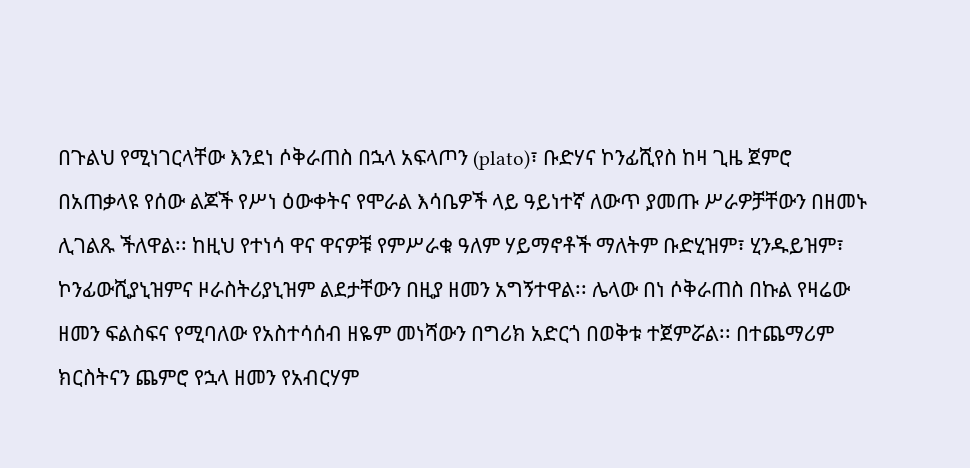በጉልህ የሚነገርላቸው እንደነ ሶቅራጠስ በኋላ አፍላጦን (plato)፣ ቡድሃና ኮንፊሺየስ ከዛ ጊዜ ጀምሮ በአጠቃላዩ የሰው ልጆች የሥነ ዕውቀትና የሞራል እሳቤዎች ላይ ዓይነተኛ ለውጥ ያመጡ ሥራዎቻቸውን በዘመኑ ሊገልጹ ችለዋል፡፡ ከዚህ የተነሳ ዋና ዋናዎቹ የምሥራቁ ዓለም ሃይማኖቶች ማለትም ቡድሂዝም፣ ሂንዱይዝም፣ ኮንፊውሺያኒዝምና ዞራስትሪያኒዝም ልደታቸውን በዚያ ዘመን አግኝተዋል፡፡ ሌላው በነ ሶቅራጠስ በኩል የዛሬው ዘመን ፍልስፍና የሚባለው የአስተሳሰብ ዘዬም መነሻውን በግሪክ አድርጎ በወቅቱ ተጀምሯል፡፡ በተጨማሪም ክርስትናን ጨምሮ የኋላ ዘመን የአብርሃም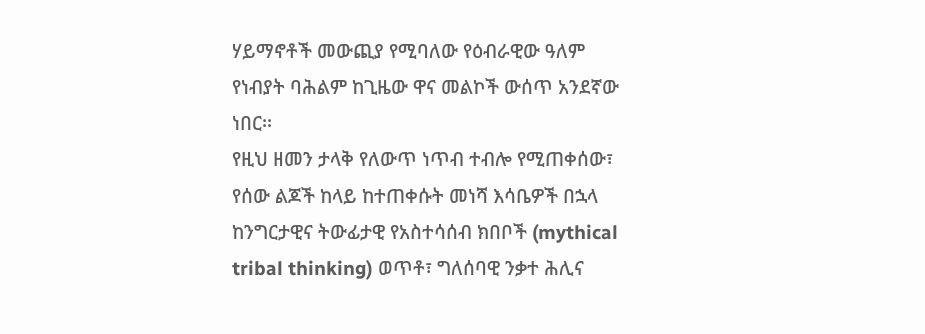ሃይማኖቶች መውጪያ የሚባለው የዕብራዊው ዓለም የነብያት ባሕልም ከጊዜው ዋና መልኮች ውሰጥ አንደኛው ነበር፡፡
የዚህ ዘመን ታላቅ የለውጥ ነጥብ ተብሎ የሚጠቀሰው፣ የሰው ልጆች ከላይ ከተጠቀሱት መነሻ እሳቤዎች በኋላ ከንግርታዊና ትውፊታዊ የአስተሳሰብ ክበቦች (mythical tribal thinking) ወጥቶ፣ ግለሰባዊ ንቃተ ሕሊና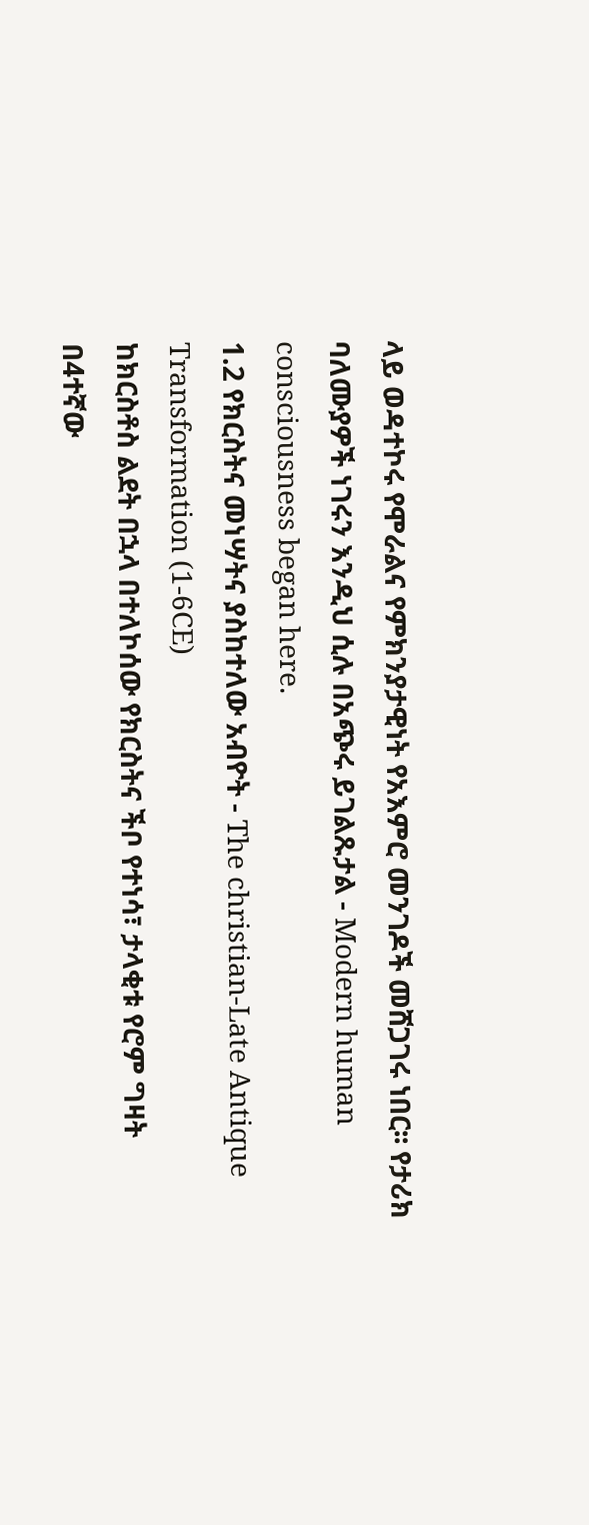ላይ ወዳተኮሩ የሞራልና የምክንያታዊነት የአእምሮ መንገዶች መሸጋገሩ ነበር፡፡ የታሪክ ባለሙያዎች ነገሩን እንዲህ ሲሉ በአጭሩ ይገልጹታል - Modern human consciousness began here.
1.2 የክርስትና መነሣትና ያስከተለው አብዮት - The christian-Late Antique Transformation (1-6CE)
ከክርስቶስ ልደት በኋላ በተለኮሰው የክርስትና ችቦ የተነሳ፣ ታላቂቱ የሮም ግዛት በ4ተኛው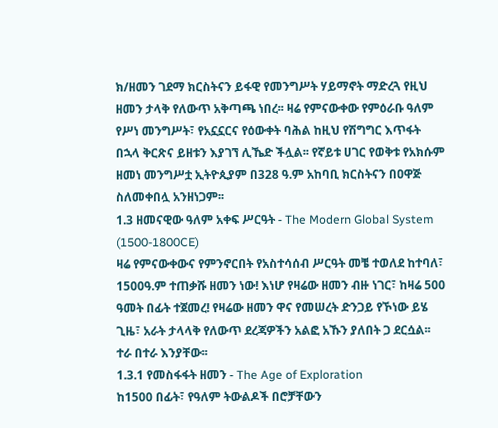ክ/ዘመን ገደማ ክርስትናን ይፋዊ የመንግሥት ሃይማኖት ማድረጓ የዚህ ዘመን ታላቅ የለውጥ አቅጣጫ ነበረ፡፡ ዛሬ የምናውቀው የምዕራቡ ዓለም የሥነ መንግሥት፣ የአኗኗርና የዕውቀት ባሕል ከዚህ የሽግግር እጥፋት በኋላ ቅርጽና ይዘቱን እያገኘ ሊኼድ ችሏል፡፡ የኛይቱ ሀገር የወቅቱ የአክሱም ዘመነ መንግሥቷ ኢትዮጲያም በ328 ዓ.ም አከባቢ ክርስትናን በዐዋጅ ስለመቀበሏ አንዘነጋም፡፡
1.3 ዘመናዊው ዓለም አቀፍ ሥርዓት - The Modern Global System (1500-1800CE)
ዛሬ የምናውቀውና የምንኖርበት የአስተሳሰብ ሥርዓት መቼ ተወለደ ከተባለ፣ 1500ዓ.ም ተጠቃሹ ዘመን ነው! እነሆ የዛሬው ዘመን ብዙ ነገር፣ ከዛሬ 500 ዓመት በፊት ተጀመረ! የዛሬው ዘመን ዋና የመሠረት ድንጋይ የኾነው ይሄ ጊዜ፣ አራት ታላላቅ የለውጥ ደረጃዎችን አልፎ አኹን ያለበት ጋ ደርሷል፡፡ ተራ በተራ እንያቸው፡፡
1.3.1 የመስፋፋት ዘመን - The Age of Exploration
ከ1500 በፊት፣ የዓለም ትውልዶች በሮቻቸውን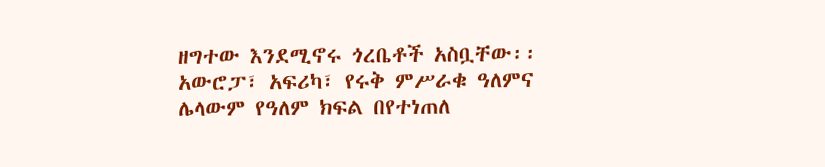ዘግተው እንደሚኖሩ ጎረቤቶች አስቧቸው፡፡ አውሮፓ፣ አፍሪካ፣ የሩቅ ምሥራቁ ዓለምና ሌላውም የዓለም ክፍል በየተነጠለ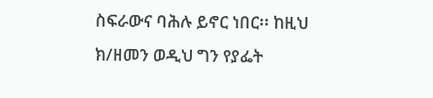ስፍራውና ባሕሉ ይኖር ነበር፡፡ ከዚህ ክ/ዘመን ወዲህ ግን የያፌት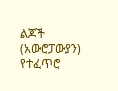ልጆች (አውሮፓውያን) የተፈጥሮ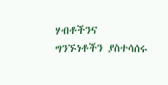ሃብቶችንና ግንኙነቶችን ያስተሳሰሩ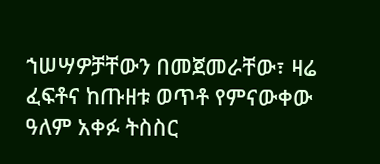ኀሠሣዎቻቸውን በመጀመራቸው፣ ዛሬ ፈፍቶና ከጡዘቱ ወጥቶ የምናውቀው ዓለም አቀፉ ትስስር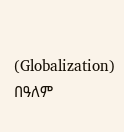(Globalization) በዓለም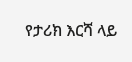የታሪክ እርሻ ላይ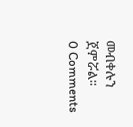መብቀሉን ጀምሯል፡፡
0 Comments